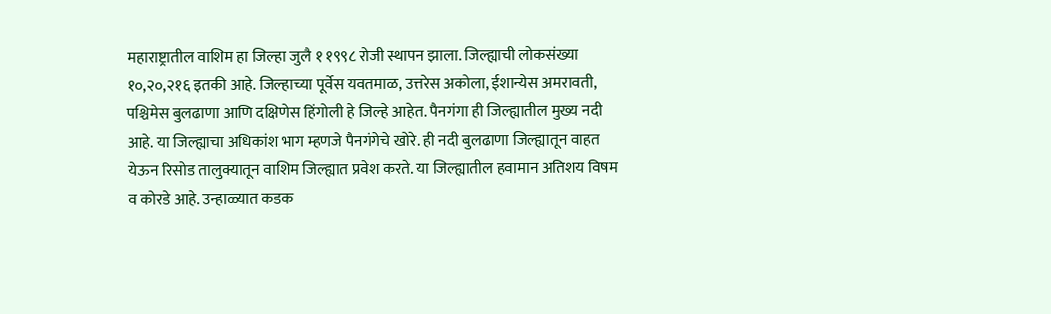महाराष्ट्रातील वाशिम हा जिल्हा जुलै १ १९९८ रोजी स्थापन झाला. जिल्ह्याची लोकसंख्या १०,२०,२१६ इतकी आहे. जिल्हाच्या पूर्वेस यवतमाळ, उत्तरेस अकोला, ईशान्येस अमरावती, पश्चिमेस बुलढाणा आणि दक्षिणेस हिंगोली हे जिल्हे आहेत. पैनगंगा ही जिल्ह्यातील मुख्य नदी आहे. या जिल्ह्याचा अधिकांश भाग म्हणजे पैनगंगेचे खोरे. ही नदी बुलढाणा जिल्ह्यातून वाहत येऊन रिसोड तालुक्यातून वाशिम जिल्ह्यात प्रवेश करते. या जिल्ह्यातील हवामान अतिशय विषम व कोरडे आहे. उन्हाळ्यात कडक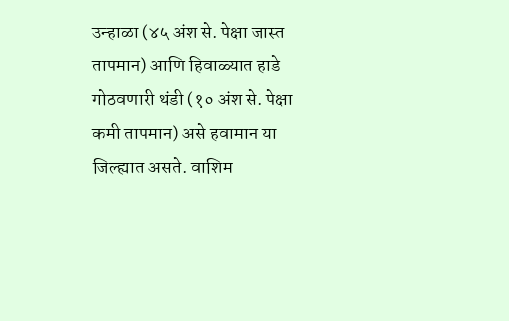उन्हाळा (४५ अंश से. पेक्षा जास्त तापमान) आणि हिवाळ्यात हाडे गोठवणारी थंडी (१० अंश से. पेक्षा कमी तापमान) असे हवामान या जिल्ह्यात असते. वाशिम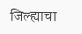जिल्ह्याचा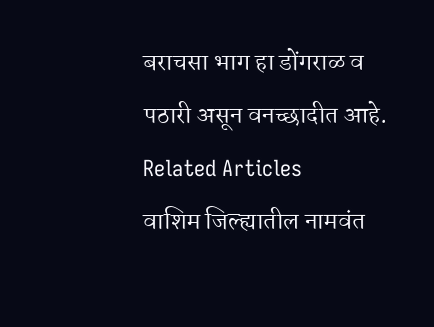बराचसा भाग हा डोंगराळ व पठारी असून वनच्छादीत आहे.
Related Articles
वाशिम जिल्ह्यातील नामवंत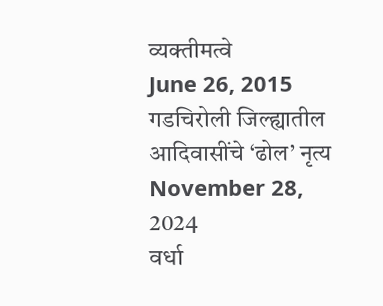व्यक्तीमत्वे
June 26, 2015
गडचिरोली जिल्ह्यातील आदिवासींचे ‘ढोल’ नृत्य
November 28, 2024
वर्धा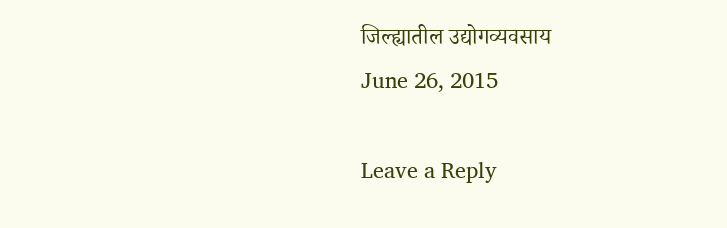जिल्ह्यातील उद्योगव्यवसाय
June 26, 2015

Leave a Reply